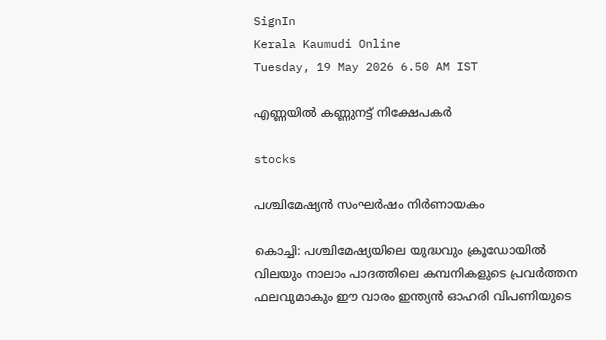SignIn
Kerala Kaumudi Online
Tuesday, 19 May 2026 6.50 AM IST

എണ്ണയിൽ കണ്ണുനട്ട് നിക്ഷേപകർ

stocks

പശ്ചിമേഷ്യൻ സംഘർഷം നിർണായകം

കൊച്ചി: പശ്ചിമേഷ്യയിലെ യുദ്ധവും ക്രൂഡോയിൽ വിലയും നാലാം പാദത്തിലെ കമ്പനികളുടെ പ്രവർത്തന ഫലവുമാകും ഈ വാരം ഇന്ത്യൻ ഓഹരി വിപണിയുടെ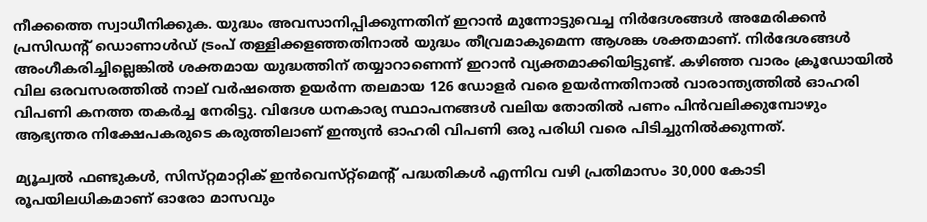നീക്കത്തെ സ്വാധീനിക്കുക. യുദ്ധം അവസാനിപ്പിക്കുന്നതിന് ഇറാൻ മുന്നോട്ടുവെച്ച നിർദേശങ്ങൾ അമേരിക്കൻ പ്രസിഡന്റ് ഡൊണാൾഡ് ട്രംപ് തള്ളിക്കളഞ്ഞതിനാൽ യുദ്ധം തീവ്രമാകുമെന്ന ആശങ്ക ശക്തമാണ്. നിർദേശങ്ങൾ അംഗീകരിച്ചില്ലെങ്കിൽ ശക്തമായ യുദ്ധത്തിന് തയ്യാറാണെന്ന് ഇറാൻ വ്യക്തമാക്കിയിട്ടുണ്ട്. കഴിഞ്ഞ വാരം ക്രൂഡോയിൽ വില ഒരവസരത്തിൽ നാല് വർഷത്തെ ഉയർന്ന തലമായ 126 ഡോളർ വരെ ഉയർന്നതിനാൽ വാരാന്ത്യത്തിൽ ഓഹരി വിപണി കനത്ത തകർച്ച നേരിട്ടു. വിദേശ ധനകാര്യ സ്ഥാപനങ്ങൾ വലിയ തോതിൽ പണം പിൻവലിക്കുമ്പോഴും ആഭ്യന്തര നിക്ഷേപകരുടെ കരുത്തിലാണ് ഇന്ത്യൻ ഓഹരി വിപണി ഒരു പരിധി വരെ പിടിച്ചുനിൽക്കുന്നത്.

മ്യൂച്വൽ ഫണ്ടുകൾ, സിസ്‌റ്റമാറ്റിക് ഇൻവെസ്‌റ്റ്മെന്റ് പദ്ധതികൾ എന്നിവ വഴി പ്രതിമാസം 30,000 കോടി രൂപയിലധികമാണ് ഓരോ മാസവും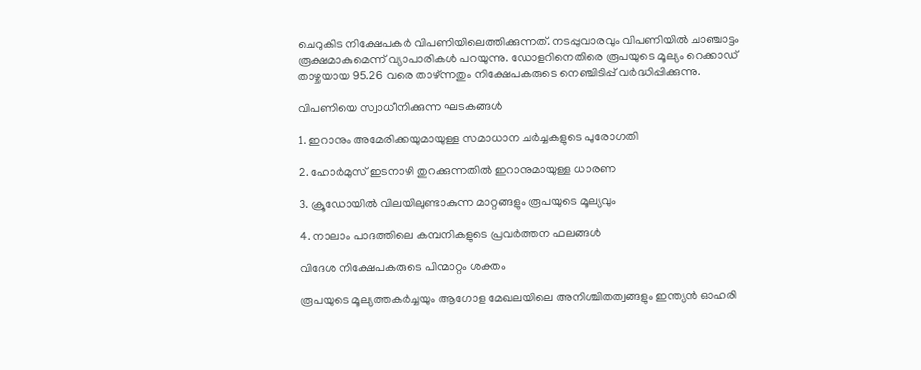ചെറുകിട നിക്ഷേപകർ വിപണിയിലെത്തിക്കുന്നത്. നടപ്പുവാരവും വിപണിയിൽ ചാഞ്ചാട്ടം രൂക്ഷമാകുമെന്ന് വ്യാപാരികൾ പറയുന്നു. ഡോളറിനെതിരെ രൂപയുടെ മൂല്യം റെക്കാഡ് താഴ്ചയായ 95.26 വരെ താഴ്ന്നതും നിക്ഷേപകരുടെ നെഞ്ചിടിപ്പ് വർദ്ധിപ്പിക്കുന്നു.

വിപണിയെ സ്വാധീനിക്കുന്ന ഘടകങ്ങൾ

1. ഇറാനും അമേരിക്കയുമായുള്ള സമാധാന ചർച്ചകളുടെ പുരോഗതി

2. ഹോർമുസ് ഇടനാഴി തുറക്കുന്നതിൽ ഇറാനുമായുള്ള ധാരണ

3. ക്രൂഡോയിൽ വിലയിലുണ്ടാകുന്ന മാറ്റങ്ങളും രൂപയുടെ മൂല്യവും

4. നാലാം പാദത്തിലെ കമ്പനികളുടെ പ്രവർത്തന ഫലങ്ങൾ

വിദേശ നിക്ഷേപകരുടെ പിന്മാറ്റം ശക്തം

രൂപയുടെ മൂല്യത്തകർച്ചയും ആഗോള മേഖലയിലെ അനിശ്ചിതത്വങ്ങളും ഇന്ത്യൻ ഓഹരി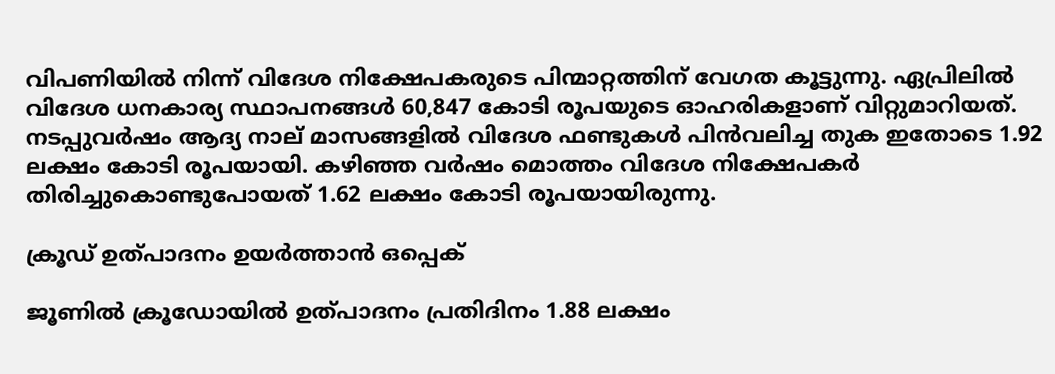വിപണിയിൽ നിന്ന് വിദേശ നിക്ഷേപകരുടെ പിന്മാറ്റത്തിന് വേഗത കൂട്ടുന്നു. ഏപ്രിലിൽ വിദേശ ധനകാര്യ സ്ഥാപനങ്ങൾ 60,847 കോടി രൂപയുടെ ഓഹരികളാണ് വിറ്റുമാറിയത്. നടപ്പുവർഷം ആദ്യ നാല് മാസങ്ങളിൽ വിദേശ ഫണ്ടുകൾ പിൻവലിച്ച തുക ഇതോടെ 1.92 ലക്ഷം കോടി രൂപയായി. കഴിഞ്ഞ വർഷം മൊത്തം വിദേശ നിക്ഷേപകർ തിരിച്ചുകൊണ്ടുപോയത് 1.62 ലക്ഷം കോടി രൂപയായിരുന്നു.

ക്രൂഡ് ഉത്പാദനം ഉയർത്താൻ ഒപ്പെക്

ജൂണിൽ ക്രൂഡോയിൽ ഉത്പാദനം പ്രതിദിനം 1.88 ലക്ഷം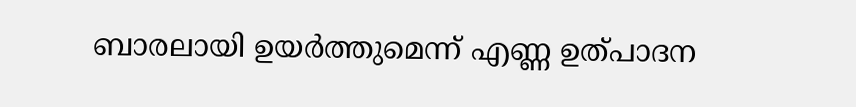ബാരലായി ഉയർത്തുമെന്ന് എണ്ണ ഉത്പാദന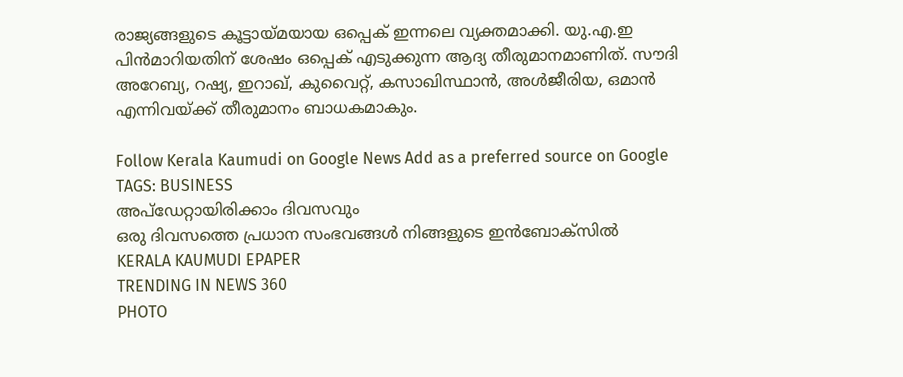രാജ്യങ്ങളുടെ കൂട്ടായ്മയായ ഒപ്പെക് ഇന്നലെ വ്യക്തമാക്കി. യു.എ.ഇ പിൻമാറിയതിന് ശേഷം ഒപ്പെക് എടുക്കുന്ന ആദ്യ തീരുമാനമാണിത്. സൗദി അറേബ്യ, റഷ്യ, ഇറാഖ്, കുവൈറ്റ്, കസാഖിസ്ഥാൻ, അൾജീരിയ, ഒമാൻ എന്നിവയ്ക്ക് തീരുമാനം ബാധകമാകും.

Follow Kerala Kaumudi on Google News Add as a preferred source on Google
TAGS: BUSINESS
അപ്ഡേറ്റായിരിക്കാം ദിവസവും
ഒരു ദിവസത്തെ പ്രധാന സംഭവങ്ങൾ നിങ്ങളുടെ ഇൻബോക്സിൽ
KERALA KAUMUDI EPAPER
TRENDING IN NEWS 360
PHOTO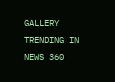GALLERY
TRENDING IN NEWS 360